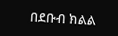በደቡብ ክልል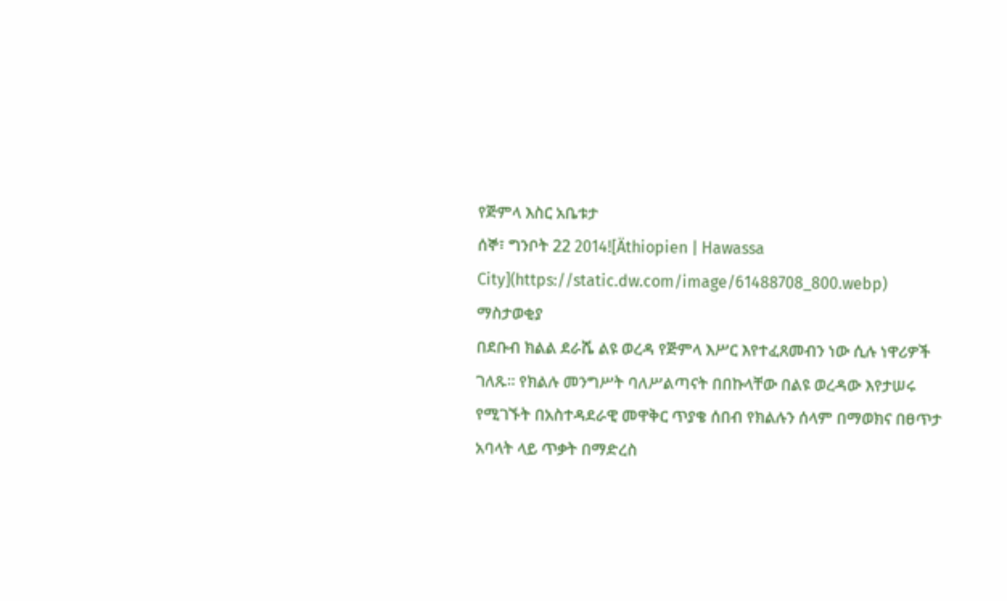የጅምላ እስር አቤቱታ
ሰኞ፣ ግንቦት 22 2014![Äthiopien | Hawassa City](https://static.dw.com/image/61488708_800.webp)
ማስታወቂያ
በደቡብ ክልል ደራሼ ልዩ ወረዳ የጅምላ እሥር እየተፈጸመብን ነው ሲሉ ነዋሪዎች ገለጹ፡፡ የክልሉ መንግሥት ባለሥልጣናት በበኩላቸው በልዩ ወረዳው እየታሠሩ የሚገኙት በአስተዳደራዊ መዋቅር ጥያቄ ሰበብ የክልሉን ሰላም በማወክና በፀጥታ አባላት ላይ ጥቃት በማድረስ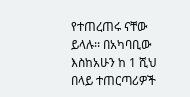የተጠረጠሩ ናቸው ይላሉ፡፡ በአካባቢው እስከአሁን ከ 1 ሺህ በላይ ተጠርጣሪዎች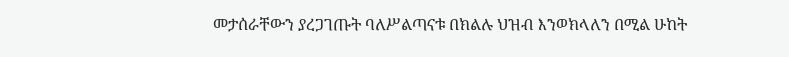መታሰራቸውን ያረጋገጡት ባለሥልጣናቱ በክልሉ ህዝብ እንወክላለን በሚል ሁከት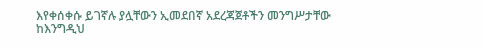እየቀሰቀሱ ይገኛሉ ያሏቸውን ኢመደበኛ አደረጃጀቶችን መንግሥታቸው ከእንግዲህ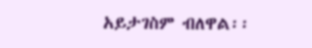አይታገስም ብለዋል፡፡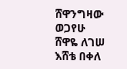ሸዋንግዛው ወጋየሁ
ሸዋዬ ለገሠ
እሸቴ በቀለ